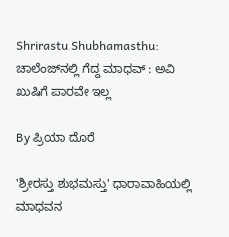Shrirastu Shubhamasthu: ಚಾಲೆಂಜ್‌ನಲ್ಲಿ ಗೆದ್ದ ಮಾಧವ್ : ಅವಿ ಖುಷಿಗೆ ಪಾರವೇ ಇಲ್ಲ

By ಪ್ರಿಯಾ ದೊರೆ

'ಶ್ರೀರಸ್ತು ಶುಭಮಸ್ತು' ಧಾರಾವಾಹಿಯಲ್ಲಿ ಮಾಧವನ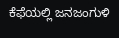ಕೆಫೆಯಲ್ಲಿ ಜನಜಂಗುಳಿ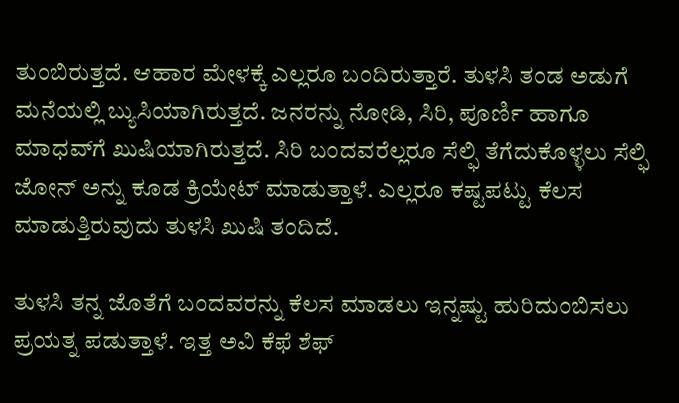ತುಂಬಿರುತ್ತದೆ. ಆಹಾರ ಮೇಳಕ್ಕೆ ಎಲ್ಲರೂ ಬಂದಿರುತ್ತಾರೆ. ತುಳಸಿ ತಂಡ ಅಡುಗೆ ಮನೆಯಲ್ಲಿ ಬ್ಯುಸಿಯಾಗಿರುತ್ತದೆ. ಜನರನ್ನು ನೋಡಿ, ಸಿರಿ, ಪೂರ್ಣಿ ಹಾಗೂ ಮಾಧವ್‌ಗೆ ಖುಷಿಯಾಗಿರುತ್ತದೆ. ಸಿರಿ ಬಂದವರೆಲ್ಲರೂ ಸೆಲ್ಫಿ ತೆಗೆದುಕೊಳ್ಳಲು ಸೆಲ್ಫಿ ಜೋನ್ ಅನ್ನು ಕೂಡ ಕ್ರಿಯೇಟ್ ಮಾಡುತ್ತಾಳೆ. ಎಲ್ಲರೂ ಕಷ್ಟಪಟ್ಟು ಕೆಲಸ ಮಾಡುತ್ತಿರುವುದು ತುಳಸಿ ಖುಷಿ ತಂದಿದೆ.

ತುಳಸಿ ತನ್ನ ಜೊತೆಗೆ ಬಂದವರನ್ನು ಕೆಲಸ ಮಾಡಲು ಇನ್ನಷ್ಟು ಹುರಿದುಂಬಿಸಲು ಪ್ರಯತ್ನ ಪಡುತ್ತಾಳೆ. ಇತ್ತ ಅವಿ ಕೆಫೆ ಶೆಫ್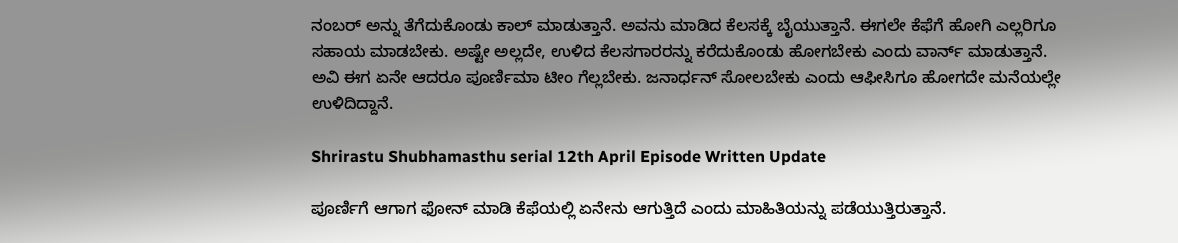ನಂಬರ್ ಅನ್ನು ತೆಗೆದುಕೊಂಡು ಕಾಲ್ ಮಾಡುತ್ತಾನೆ. ಅವನು ಮಾಡಿದ ಕೆಲಸಕ್ಕೆ ಬೈಯುತ್ತಾನೆ. ಈಗಲೇ ಕೆಫೆಗೆ ಹೋಗಿ ಎಲ್ಲರಿಗೂ ಸಹಾಯ ಮಾಡಬೇಕು. ಅಷ್ಟೇ ಅಲ್ಲದೇ, ಉಳಿದ ಕೆಲಸಗಾರರನ್ನು ಕರೆದುಕೊಂಡು ಹೋಗಬೇಕು ಎಂದು ವಾರ್ನ್ ಮಾಡುತ್ತಾನೆ. ಅವಿ ಈಗ ಏನೇ ಆದರೂ ಪೂರ್ಣಿಮಾ ಟೀಂ ಗೆಲ್ಲಬೇಕು. ಜನಾರ್ಧನ್ ಸೋಲಬೇಕು ಎಂದು ಆಫೀಸಿಗೂ ಹೋಗದೇ ಮನೆಯಲ್ಲೇ ಉಳಿದಿದ್ದಾನೆ.

Shrirastu Shubhamasthu serial 12th April Episode Written Update

ಪೂರ್ಣಿಗೆ ಆಗಾಗ ಫೋನ್ ಮಾಡಿ ಕೆಫೆಯಲ್ಲಿ ಏನೇನು ಆಗುತ್ತಿದೆ ಎಂದು ಮಾಹಿತಿಯನ್ನು ಪಡೆಯುತ್ತಿರುತ್ತಾನೆ.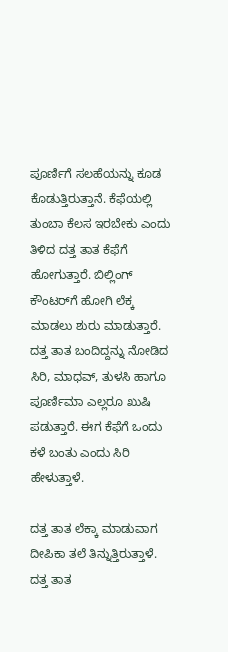ಪೂರ್ಣಿಗೆ ಸಲಹೆಯನ್ನು ಕೂಡ ಕೊಡುತ್ತಿರುತ್ತಾನೆ. ಕೆಫೆಯಲ್ಲಿ ತುಂಬಾ ಕೆಲಸ ಇರಬೇಕು ಎಂದು ತಿಳಿದ ದತ್ತ ತಾತ ಕೆಫೆಗೆ ಹೋಗುತ್ತಾರೆ. ಬಿಲ್ಲಿಂಗ್ ಕೌಂಟರ್‌ಗೆ ಹೋಗಿ ಲೆಕ್ಕ ಮಾಡಲು ಶುರು ಮಾಡುತ್ತಾರೆ. ದತ್ತ ತಾತ ಬಂದಿದ್ದನ್ನು ನೋಡಿದ ಸಿರಿ, ಮಾಧವ್, ತುಳಸಿ ಹಾಗೂ ಪೂರ್ಣಿಮಾ ಎಲ್ಲರೂ ಖುಷಿ ಪಡುತ್ತಾರೆ. ಈಗ ಕೆಫೆಗೆ ಒಂದು ಕಳೆ ಬಂತು ಎಂದು ಸಿರಿ ಹೇಳುತ್ತಾಳೆ.

ದತ್ತ ತಾತ ಲೆಕ್ಕಾ ಮಾಡುವಾಗ ದೀಪಿಕಾ ತಲೆ ತಿನ್ನುತ್ತಿರುತ್ತಾಳೆ. ದತ್ತ ತಾತ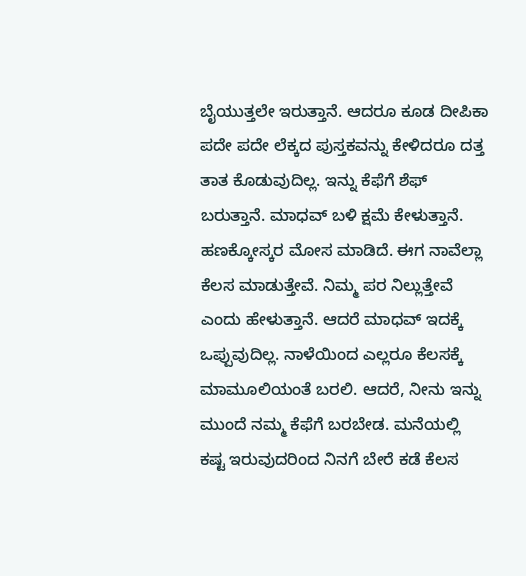ಬೈಯುತ್ತಲೇ ಇರುತ್ತಾನೆ. ಆದರೂ ಕೂಡ ದೀಪಿಕಾ ಪದೇ ಪದೇ ಲೆಕ್ಕದ ಪುಸ್ತಕವನ್ನು ಕೇಳಿದರೂ ದತ್ತ ತಾತ ಕೊಡುವುದಿಲ್ಲ. ಇನ್ನು ಕೆಫೆಗೆ ಶೆಫ್ ಬರುತ್ತಾನೆ. ಮಾಧವ್ ಬಳಿ ಕ್ಷಮೆ ಕೇಳುತ್ತಾನೆ. ಹಣಕ್ಕೋಸ್ಕರ ಮೋಸ ಮಾಡಿದೆ. ಈಗ ನಾವೆಲ್ಲಾ ಕೆಲಸ ಮಾಡುತ್ತೇವೆ. ನಿಮ್ಮ ಪರ ನಿಲ್ಲುತ್ತೇವೆ ಎಂದು ಹೇಳುತ್ತಾನೆ. ಆದರೆ ಮಾಧವ್ ಇದಕ್ಕೆ ಒಪ್ಪುವುದಿಲ್ಲ. ನಾಳೆಯಿಂದ ಎಲ್ಲರೂ ಕೆಲಸಕ್ಕೆ ಮಾಮೂಲಿಯಂತೆ ಬರಲಿ. ಆದರೆ, ನೀನು ಇನ್ನು ಮುಂದೆ ನಮ್ಮ ಕೆಫೆಗೆ ಬರಬೇಡ. ಮನೆಯಲ್ಲಿ ಕಷ್ಟ ಇರುವುದರಿಂದ ನಿನಗೆ ಬೇರೆ ಕಡೆ ಕೆಲಸ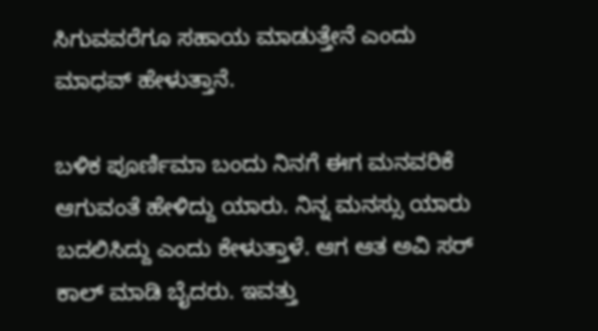ಸಿಗುವವರೆಗೂ ಸಹಾಯ ಮಾಡುತ್ತೇನೆ ಎಂದು ಮಾಧವ್ ಹೇಳುತ್ತಾನೆ.

ಬಳಿಕ ಪೂರ್ಣಿಮಾ ಬಂದು ನಿನಗೆ ಈಗ ಮನವರಿಕೆ ಆಗುವಂತೆ ಹೇಳಿದ್ದು ಯಾರು. ನಿನ್ನ ಮನಸ್ಸು ಯಾರು ಬದಲಿಸಿದ್ದು ಎಂದು ಕೇಳುತ್ತಾಳೆ. ಆಗ ಆತ ಅವಿ ಸರ್ ಕಾಲ್ ಮಾಡಿ ಬೈದರು. ಇವತ್ತು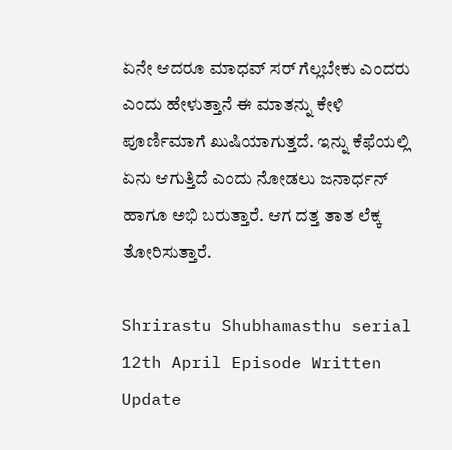ಏನೇ ಆದರೂ ಮಾಧವ್ ಸರ್ ಗೆಲ್ಲಬೇಕು ಎಂದರು ಎಂದು ಹೇಳುತ್ತಾನೆ ಈ ಮಾತನ್ನು ಕೇಳಿ ಪೂರ್ಣಿಮಾಗೆ ಖುಷಿಯಾಗುತ್ತದೆ. ಇನ್ನು ಕೆಫೆಯಲ್ಲಿ ಏನು ಆಗುತ್ತಿದೆ ಎಂದು ನೋಡಲು ಜನಾರ್ಧನ್ ಹಾಗೂ ಅಭಿ ಬರುತ್ತಾರೆ. ಆಗ ದತ್ತ ತಾತ ಲೆಕ್ಕ ತೋರಿಸುತ್ತಾರೆ.

Shrirastu Shubhamasthu serial 12th April Episode Written Update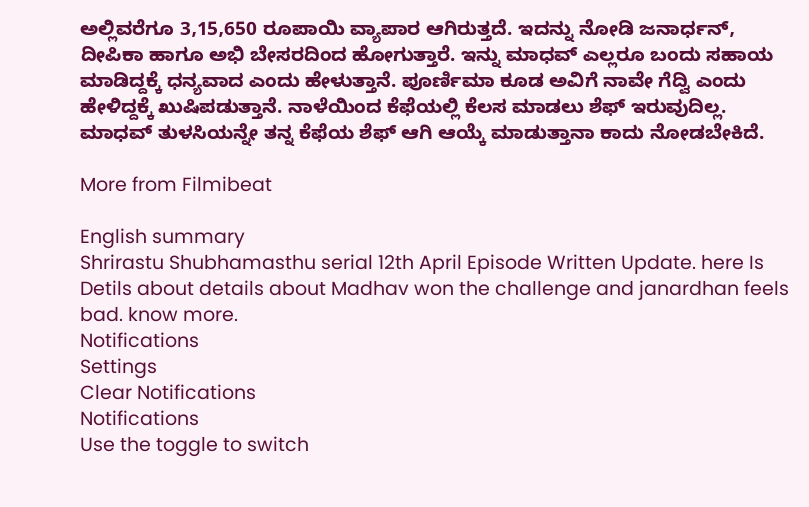ಅಲ್ಲಿವರೆಗೂ 3,15,650 ರೂಪಾಯಿ ವ್ಯಾಪಾರ ಆಗಿರುತ್ತದೆ. ಇದನ್ನು ನೋಡಿ ಜನಾರ್ಧನ್, ದೀಪಿಕಾ ಹಾಗೂ ಅಭಿ ಬೇಸರದಿಂದ ಹೋಗುತ್ತಾರೆ. ಇನ್ನು ಮಾಧವ್ ಎಲ್ಲರೂ ಬಂದು ಸಹಾಯ ಮಾಡಿದ್ದಕ್ಕೆ ಧನ್ಯವಾದ ಎಂದು ಹೇಳುತ್ತಾನೆ. ಪೂರ್ಣಿಮಾ ಕೂಡ ಅವಿಗೆ ನಾವೇ ಗೆದ್ವಿ ಎಂದು ಹೇಳಿದ್ದಕ್ಕೆ ಖುಷಿಪಡುತ್ತಾನೆ. ನಾಳೆಯಿಂದ ಕೆಫೆಯಲ್ಲಿ ಕೆಲಸ ಮಾಡಲು ಶೆಫ್ ಇರುವುದಿಲ್ಲ. ಮಾಧವ್ ತುಳಸಿಯನ್ನೇ ತನ್ನ ಕೆಫೆಯ ಶೆಫ್ ಆಗಿ ಆಯ್ಕೆ ಮಾಡುತ್ತಾನಾ ಕಾದು ನೋಡಬೇಕಿದೆ.

More from Filmibeat

English summary
Shrirastu Shubhamasthu serial 12th April Episode Written Update. here Is Detils about details about Madhav won the challenge and janardhan feels bad. know more.
Notifications
Settings
Clear Notifications
Notifications
Use the toggle to switch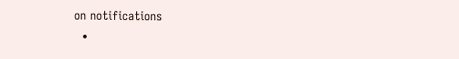on notifications
  •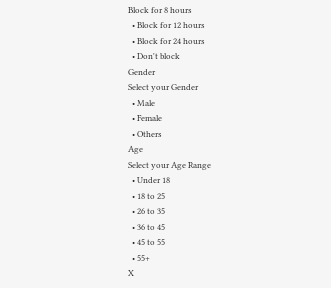Block for 8 hours
  • Block for 12 hours
  • Block for 24 hours
  • Don't block
Gender
Select your Gender
  • Male
  • Female
  • Others
Age
Select your Age Range
  • Under 18
  • 18 to 25
  • 26 to 35
  • 36 to 45
  • 45 to 55
  • 55+
X